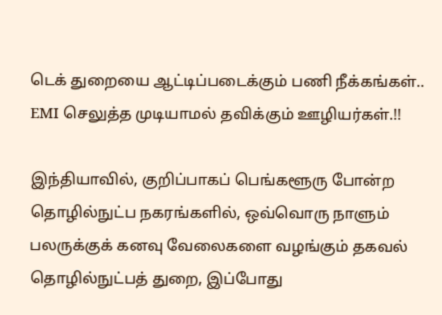டெக் துறையை ஆட்டிப்படைக்கும் பணி நீக்கங்கள்.. EMI செலுத்த முடியாமல் தவிக்கும் ஊழியர்கள்.!!

இந்தியாவில், குறிப்பாகப் பெங்களூரு போன்ற தொழில்நுட்ப நகரங்களில், ஒவ்வொரு நாளும் பலருக்குக் கனவு வேலைகளை வழங்கும் தகவல் தொழில்நுட்பத் துறை, இப்போது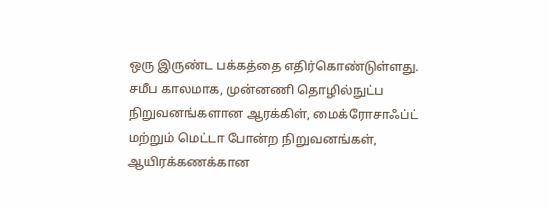ஒரு இருண்ட பக்கத்தை எதிர்கொண்டுள்ளது. சமீப காலமாக, முன்னணி தொழில்நுட்ப நிறுவனங்களான ஆரக்கிள், மைக்ரோசாஃப்ட் மற்றும் மெட்டா போன்ற நிறுவனங்கள், ஆயிரக்கணக்கான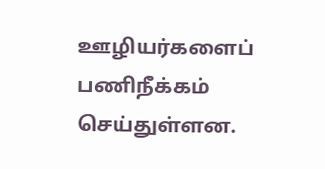ஊழியர்களைப் பணிநீக்கம் செய்துள்ளன.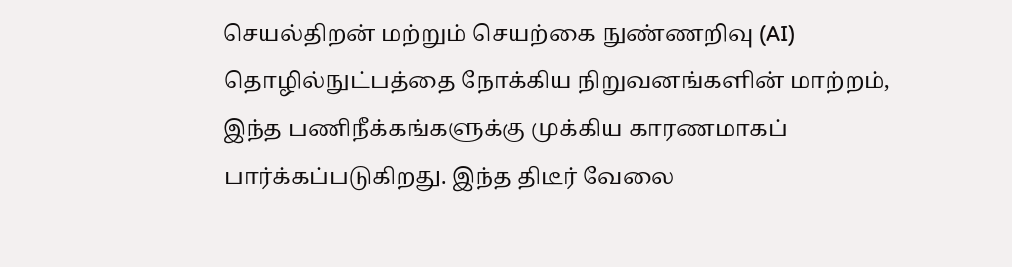செயல்திறன் மற்றும் செயற்கை நுண்ணறிவு (AI) தொழில்நுட்பத்தை நோக்கிய நிறுவனங்களின் மாற்றம், இந்த பணிநீக்கங்களுக்கு முக்கிய காரணமாகப் பார்க்கப்படுகிறது. இந்த திடீர் வேலை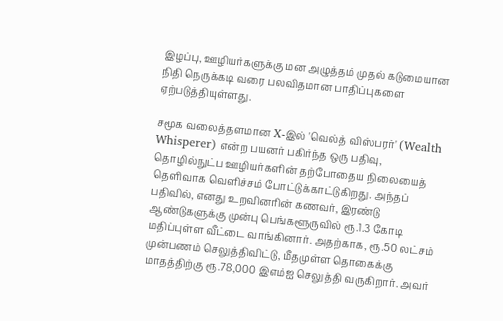இழப்பு, ஊழியர்களுக்கு மன அழுத்தம் முதல் கடுமையான நிதி நெருக்கடி வரை பலவிதமான பாதிப்புகளை ஏற்படுத்தியுள்ளது.

சமூக வலைத்தளமான X-இல் 'வெல்த் விஸ்பரர்' (Wealth Whisperer) என்ற பயனர் பகிர்ந்த ஒரு பதிவு, தொழில்நுட்ப ஊழியர்களின் தற்போதைய நிலையைத் தெளிவாக வெளிச்சம் போட்டுக்காட்டுகிறது. அந்தப் பதிவில், எனது உறவினரின் கணவர், இரண்டு ஆண்டுகளுக்கு முன்பு பெங்களூருவில் ரூ.1.3 கோடி மதிப்புள்ள வீட்டை வாங்கினார். அதற்காக, ரூ.50 லட்சம் முன்பணம் செலுத்திவிட்டு, மீதமுள்ள தொகைக்கு மாதத்திற்கு ரூ.78,000 இஎம்ஐ செலுத்தி வருகிறார். அவர்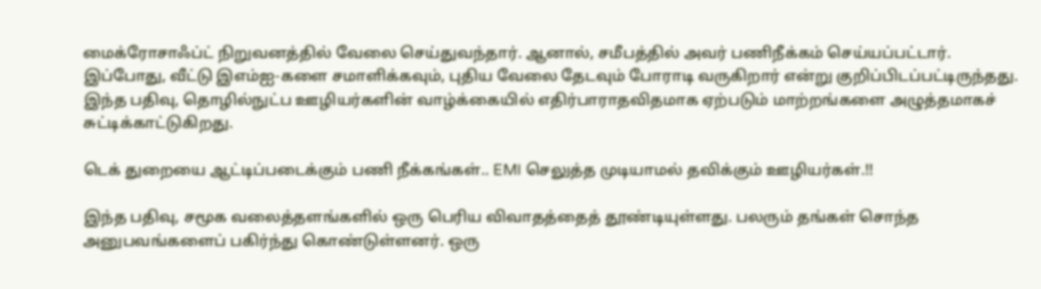மைக்ரோசாஃப்ட் நிறுவனத்தில் வேலை செய்துவந்தார். ஆனால், சமீபத்தில் அவர் பணிநீக்கம் செய்யப்பட்டார். இப்போது, வீட்டு இஎம்ஐ-களை சமாளிக்கவும், புதிய வேலை தேடவும் போராடி வருகிறார் என்று குறிப்பிடப்பட்டிருந்தது. இந்த பதிவு, தொழில்நுட்ப ஊழியர்களின் வாழ்க்கையில் எதிர்பாராதவிதமாக ஏற்படும் மாற்றங்களை அழுத்தமாகச் சுட்டிக்காட்டுகிறது.

டெக் துறையை ஆட்டிப்படைக்கும் பணி நீக்கங்கள்.. EMI செலுத்த முடியாமல் தவிக்கும் ஊழியர்கள்.!!

இந்த பதிவு, சமூக வலைத்தளங்களில் ஒரு பெரிய விவாதத்தைத் தூண்டியுள்ளது. பலரும் தங்கள் சொந்த அனுபவங்களைப் பகிர்ந்து கொண்டுள்ளனர். ஒரு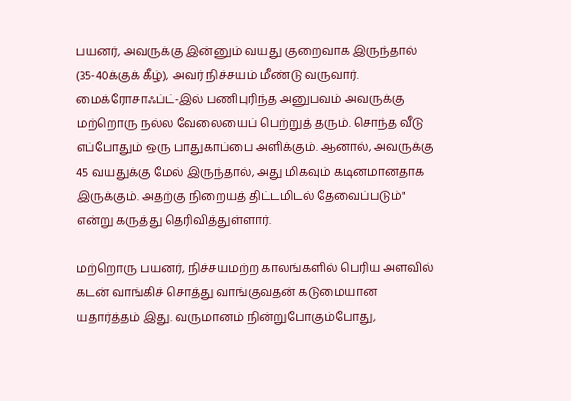பயனர், அவருக்கு இன்னும் வயது குறைவாக இருந்தால் (35-40க்குக் கீழ்), அவர் நிச்சயம் மீண்டு வருவார். மைக்ரோசாஃப்ட்-இல் பணிபுரிந்த அனுபவம் அவருக்கு மற்றொரு நல்ல வேலையைப் பெற்றுத் தரும். சொந்த வீடு எப்போதும் ஒரு பாதுகாப்பை அளிக்கும். ஆனால், அவருக்கு 45 வயதுக்கு மேல் இருந்தால், அது மிகவும் கடினமானதாக இருக்கும். அதற்கு நிறையத் திட்டமிடல் தேவைப்படும்" என்று கருத்து தெரிவித்துள்ளார்.

மற்றொரு பயனர், நிச்சயமற்ற காலங்களில் பெரிய அளவில் கடன் வாங்கிச் சொத்து வாங்குவதன் கடுமையான யதார்த்தம் இது. வருமானம் நின்றுபோகும்போது,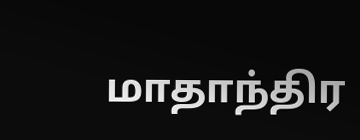மாதாந்திர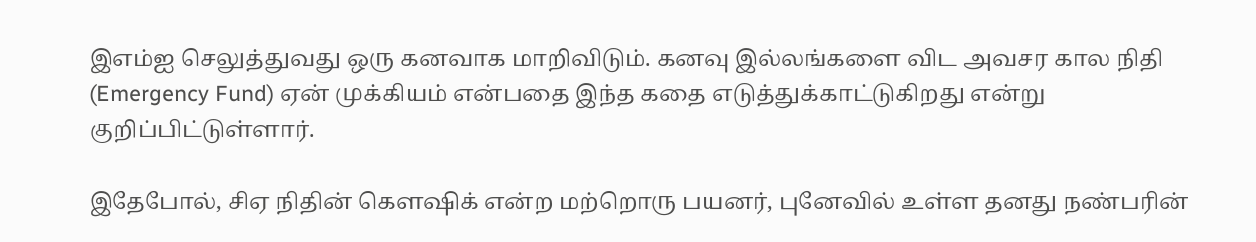இஎம்ஐ செலுத்துவது ஒரு கனவாக மாறிவிடும். கனவு இல்லங்களை விட அவசர கால நிதி (Emergency Fund) ஏன் முக்கியம் என்பதை இந்த கதை எடுத்துக்காட்டுகிறது என்று குறிப்பிட்டுள்ளார்.

இதேபோல், சிஏ நிதின் கௌஷிக் என்ற மற்றொரு பயனர், புனேவில் உள்ள தனது நண்பரின்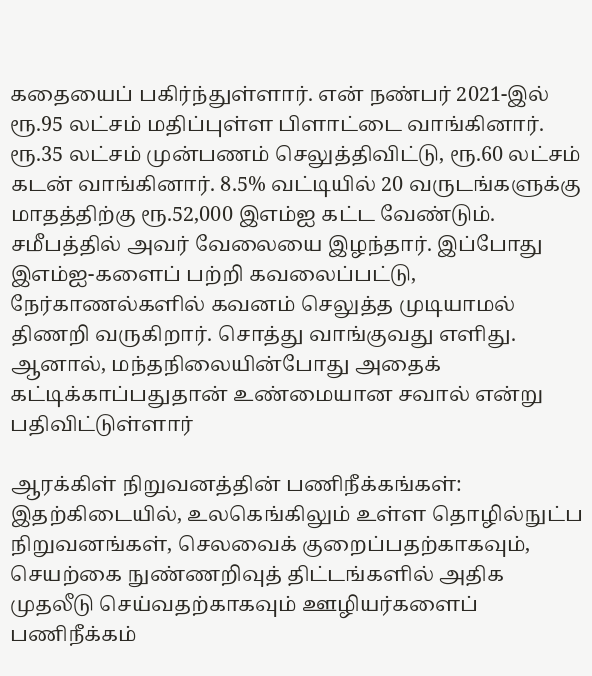கதையைப் பகிர்ந்துள்ளார். என் நண்பர் 2021-இல் ரூ.95 லட்சம் மதிப்புள்ள பிளாட்டை வாங்கினார். ரூ.35 லட்சம் முன்பணம் செலுத்திவிட்டு, ரூ.60 லட்சம் கடன் வாங்கினார். 8.5% வட்டியில் 20 வருடங்களுக்கு மாதத்திற்கு ரூ.52,000 இஎம்ஐ கட்ட வேண்டும். சமீபத்தில் அவர் வேலையை இழந்தார். இப்போது இஎம்ஐ-களைப் பற்றி கவலைப்பட்டு, நேர்காணல்களில் கவனம் செலுத்த முடியாமல் திணறி வருகிறார். சொத்து வாங்குவது எளிது. ஆனால், மந்தநிலையின்போது அதைக் கட்டிக்காப்பதுதான் உண்மையான சவால் என்று பதிவிட்டுள்ளார்

ஆரக்கிள் நிறுவனத்தின் பணிநீக்கங்கள்: இதற்கிடையில், உலகெங்கிலும் உள்ள தொழில்நுட்ப நிறுவனங்கள், செலவைக் குறைப்பதற்காகவும், செயற்கை நுண்ணறிவுத் திட்டங்களில் அதிக முதலீடு செய்வதற்காகவும் ஊழியர்களைப் பணிநீக்கம்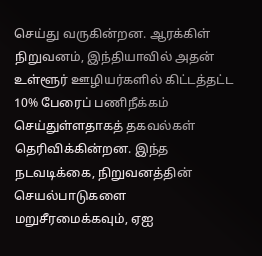செய்து வருகின்றன. ஆரக்கிள் நிறுவனம், இந்தியாவில் அதன் உள்ளூர் ஊழியர்களில் கிட்டத்தட்ட 10% பேரைப் பணிநீக்கம் செய்துள்ளதாகத் தகவல்கள் தெரிவிக்கின்றன. இந்த நடவடிக்கை, நிறுவனத்தின் செயல்பாடுகளை மறுசீரமைக்கவும், ஏஐ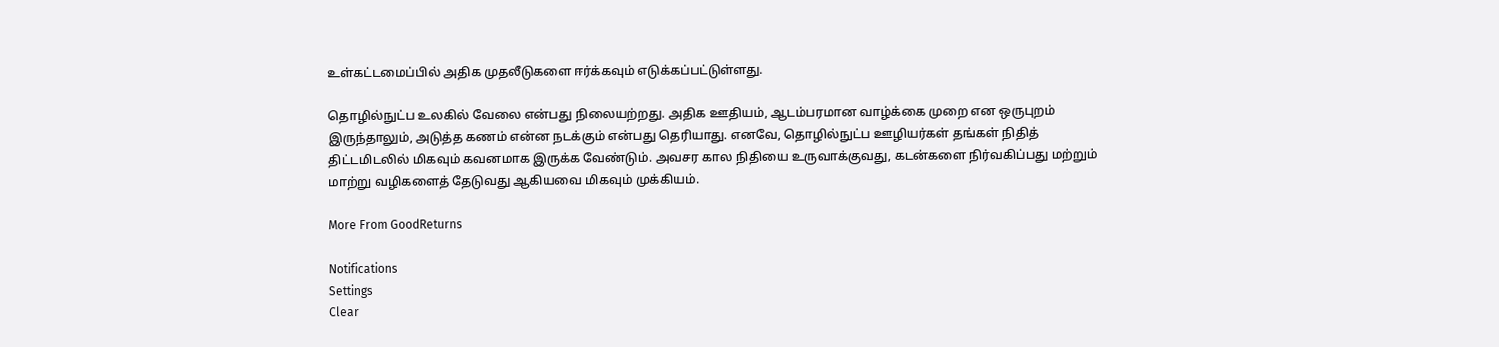உள்கட்டமைப்பில் அதிக முதலீடுகளை ஈர்க்கவும் எடுக்கப்பட்டுள்ளது.

தொழில்நுட்ப உலகில் வேலை என்பது நிலையற்றது. அதிக ஊதியம், ஆடம்பரமான வாழ்க்கை முறை என ஒருபுறம் இருந்தாலும், அடுத்த கணம் என்ன நடக்கும் என்பது தெரியாது. எனவே, தொழில்நுட்ப ஊழியர்கள் தங்கள் நிதித் திட்டமிடலில் மிகவும் கவனமாக இருக்க வேண்டும். அவசர கால நிதியை உருவாக்குவது, கடன்களை நிர்வகிப்பது மற்றும் மாற்று வழிகளைத் தேடுவது ஆகியவை மிகவும் முக்கியம்.

More From GoodReturns

Notifications
Settings
Clear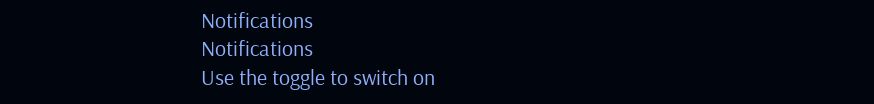Notifications
Notifications
Use the toggle to switch on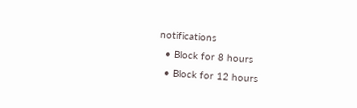notifications
  • Block for 8 hours
  • Block for 12 hours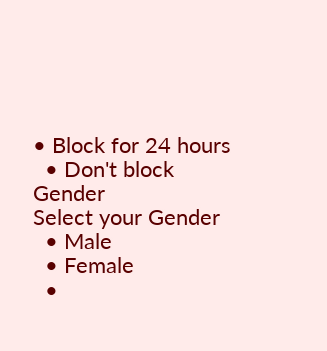• Block for 24 hours
  • Don't block
Gender
Select your Gender
  • Male
  • Female
  •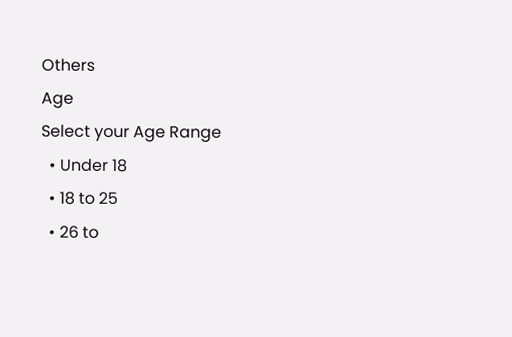Others
Age
Select your Age Range
  • Under 18
  • 18 to 25
  • 26 to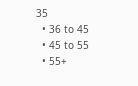35
  • 36 to 45
  • 45 to 55
  • 55+